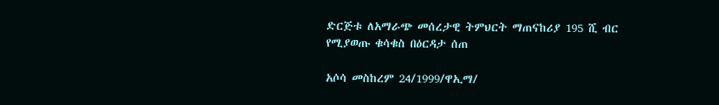ድርጅቱ ለአማራጭ መሰረታዊ ትምህርት ማጠናከሪያ 195 ሺ ብር የሚያወጡ ቁሳቁስ በዕርዳታ ሰጠ

አሶሳ መስከረም 24/1999/ዋኢማ/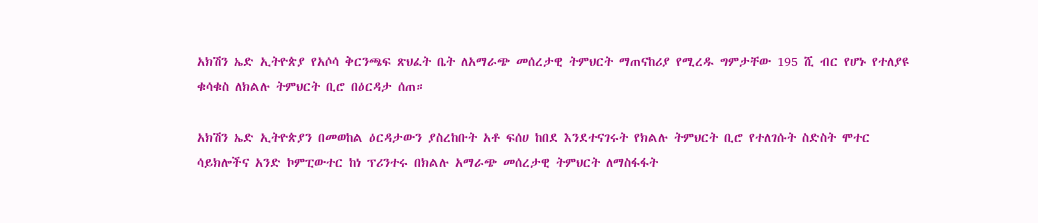አክሽን ኤድ ኢትዮጵያ የአሶሳ ቅርንጫፍ ጽህፈት ቤት ለአማራጭ መሰረታዊ ትምህርት ማጠናከሪያ የሚረዱ ግምታቸው 195 ሺ ብር የሆኑ የተለያዩ ቁሳቁስ ለክልሉ ትምህርት ቢሮ በዕርዳታ ሰጠ።

አክሽን ኤድ ኢትዮጵያን በመወከል ዕርዳታውን ያስረከቡት አቶ ፍሰሀ ከበደ እንደተናገሩት የክልሉ ትምህርት ቢሮ የተለገሱት ስድስት ሞተር ሳይክሎችና አንድ ኮምፒውተር ከነ ፕሪንተሩ በክልሉ አማራጭ መሰረታዊ ትምህርት ለማስፋፋት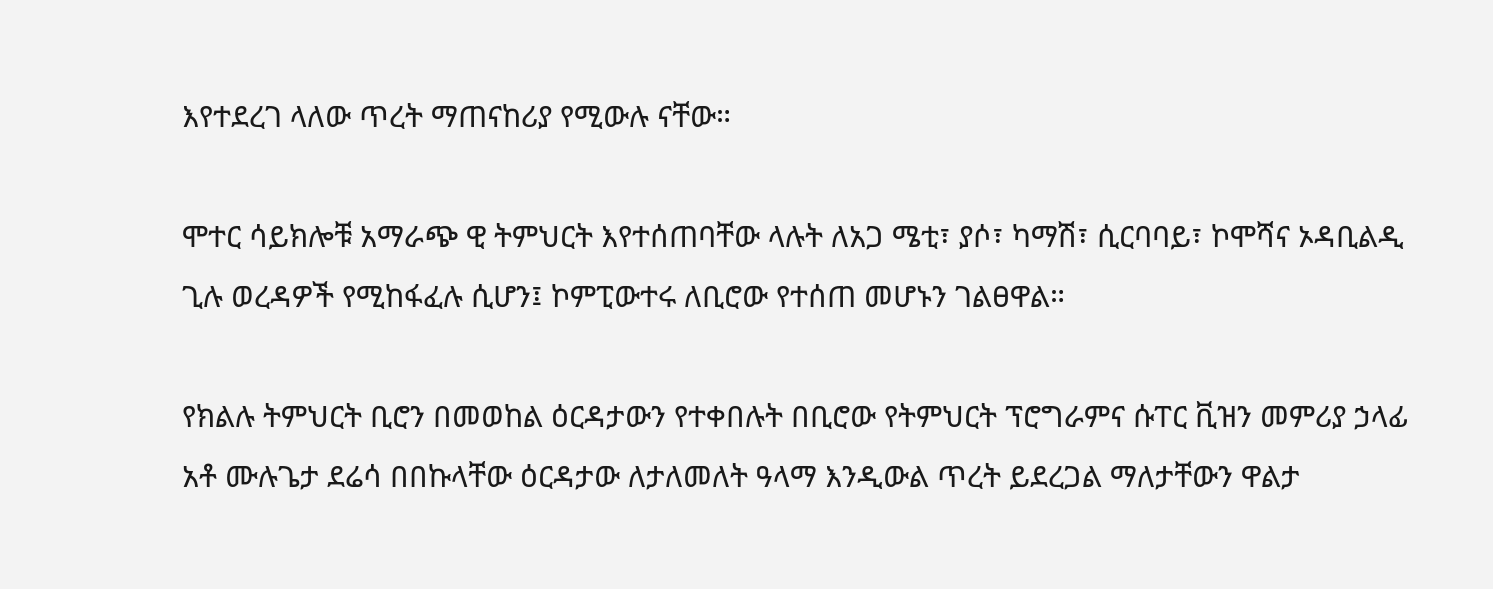እየተደረገ ላለው ጥረት ማጠናከሪያ የሚውሉ ናቸው።

ሞተር ሳይክሎቹ አማራጭ ዊ ትምህርት እየተሰጠባቸው ላሉት ለአጋ ሜቲ፣ ያሶ፣ ካማሽ፣ ሲርባባይ፣ ኮሞሻና ኦዳቢልዲ ጊሉ ወረዳዎች የሚከፋፈሉ ሲሆን፤ ኮምፒውተሩ ለቢሮው የተሰጠ መሆኑን ገልፀዋል።

የክልሉ ትምህርት ቢሮን በመወከል ዕርዳታውን የተቀበሉት በቢሮው የትምህርት ፕሮግራምና ሱፐር ቪዝን መምሪያ ኃላፊ አቶ ሙሉጌታ ደሬሳ በበኩላቸው ዕርዳታው ለታለመለት ዓላማ እንዲውል ጥረት ይደረጋል ማለታቸውን ዋልታ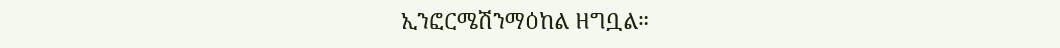ኢንፎርሜሽንማዕከል ዘግቧል።